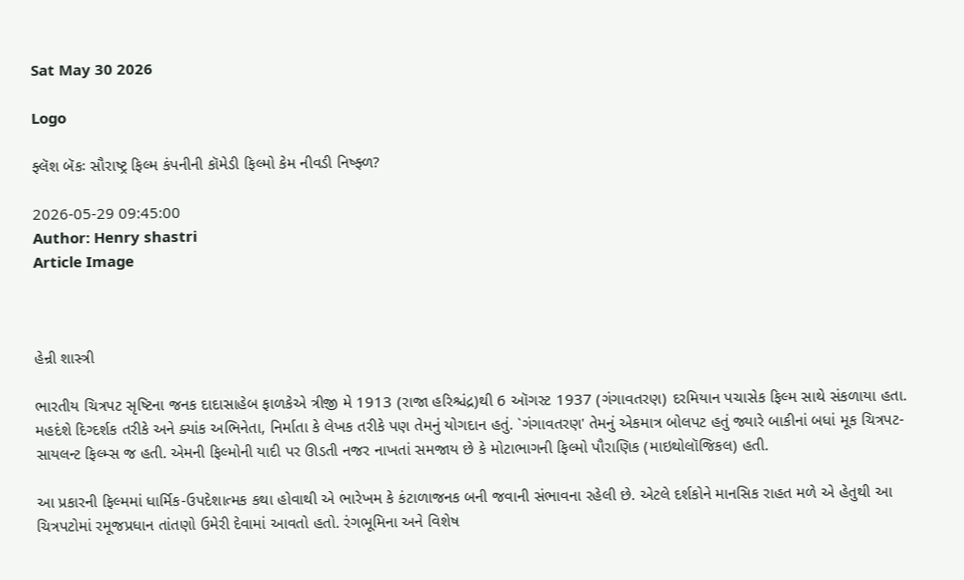Sat May 30 2026

Logo

ફ્લૅશ બૅકઃ સૌરાષ્ટ્ર ફિલ્મ કંપનીની કૉમેડી ફિલ્મો કેમ નીવડી નિષ્ફ્ળ?

2026-05-29 09:45:00
Author: Henry shastri
Article Image



હેન્રી શાસ્ત્રી

ભારતીય ચિત્રપટ સૃષ્ટિના જનક દાદાસાહેબ ફાળકેએ ત્રીજી મે 1913 (રાજા હરિશ્ચંદ્ર)થી 6 ઑગસ્ટ 1937 (ગંગાવતરણ) દરમિયાન પચાસેક ફિલ્મ સાથે સંકળાયા હતા. મહદંશે દિગ્દર્શક તરીકે અને ક્યાંક અભિનેતા, નિર્માતા કે લેખક તરીકે પણ તેમનું યોગદાન હતું. `ગંગાવતરણ' તેમનું એકમાત્ર બોલપટ હતું જ્યારે બાકીનાં બધાં મૂક ચિત્રપટ-સાયલન્ટ ફિલ્મ્સ જ હતી. એમની ફિલ્મોની યાદી પર ઊડતી નજર નાખતાં સમજાય છે કે મોટાભાગની ફિલ્મો પૌરાણિક (માઇથોલૉજિકલ) હતી.

આ પ્રકારની ફિલ્મમાં ધાર્મિક-ઉપદેશાત્મક કથા હોવાથી એ ભારેખમ કે કંટાળાજનક બની જવાની સંભાવના રહેલી છે. એટલે દર્શકોને માનસિક રાહત મળે એ હેતુથી આ ચિત્રપટોમાં રમૂજપ્રધાન તાંતણો ઉમેરી દેવામાં આવતો હતો. રંગભૂમિના અને વિશેષ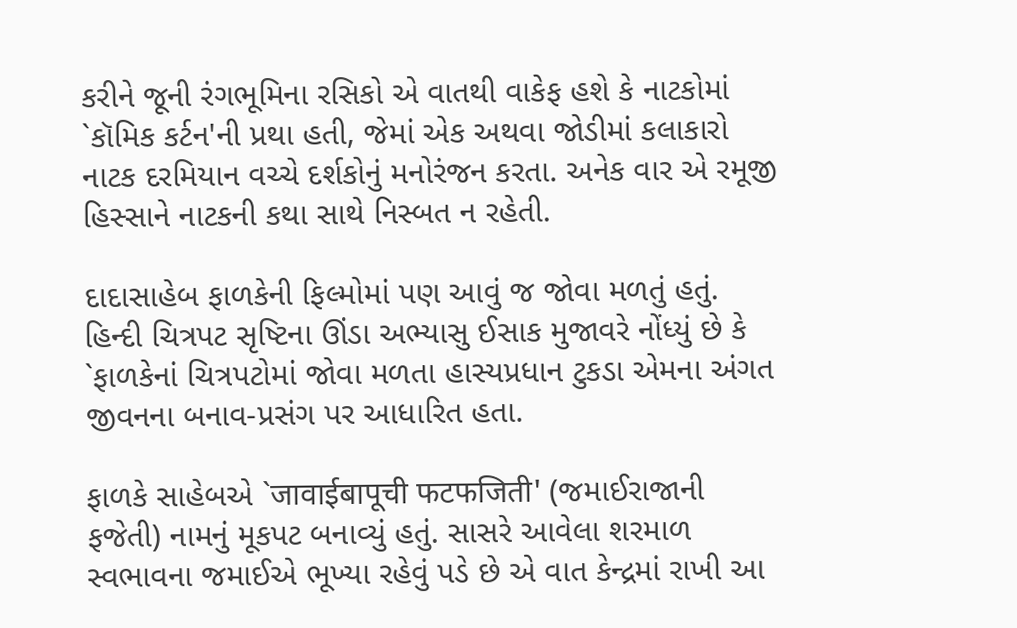કરીને જૂની રંગભૂમિના રસિકો એ વાતથી વાકેફ હશે કે નાટકોમાં `કૉમિક કર્ટન'ની પ્રથા હતી, જેમાં એક અથવા જોડીમાં કલાકારો નાટક દરમિયાન વચ્ચે દર્શકોનું મનોરંજન કરતા. અનેક વાર એ રમૂજી હિસ્સાને નાટકની કથા સાથે નિસ્બત ન રહેતી.

દાદાસાહેબ ફાળકેની ફિલ્મોમાં પણ આવું જ જોવા મળતું હતું. હિન્દી ચિત્રપટ સૃષ્ટિના ઊંડા અભ્યાસુ ઈસાક મુજાવરે નોંધ્યું છે કે `ફાળકેનાં ચિત્રપટોમાં જોવા મળતા હાસ્યપ્રધાન ટુકડા એમના અંગત જીવનના બનાવ-પ્રસંગ પર આધારિત હતા.

ફાળકે સાહેબએ `जावाईबापूची फटफजिती' (જમાઈરાજાની ફજેતી) નામનું મૂકપટ બનાવ્યું હતું. સાસરે આવેલા શરમાળ સ્વભાવના જમાઈએ ભૂખ્યા રહેવું પડે છે એ વાત કેન્દ્રમાં રાખી આ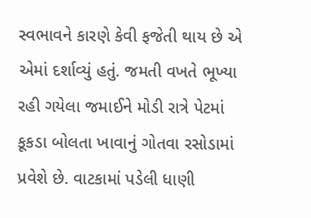સ્વભાવને કારણે કેવી ફજેતી થાય છે એ એમાં દર્શાવ્યું હતું. જમતી વખતે ભૂખ્યા રહી ગયેલા જમાઈને મોડી રાત્રે પેટમાં કૂકડા બોલતા ખાવાનું ગોતવા રસોડામાં પ્રવેશે છે. વાટકામાં પડેલી ધાણી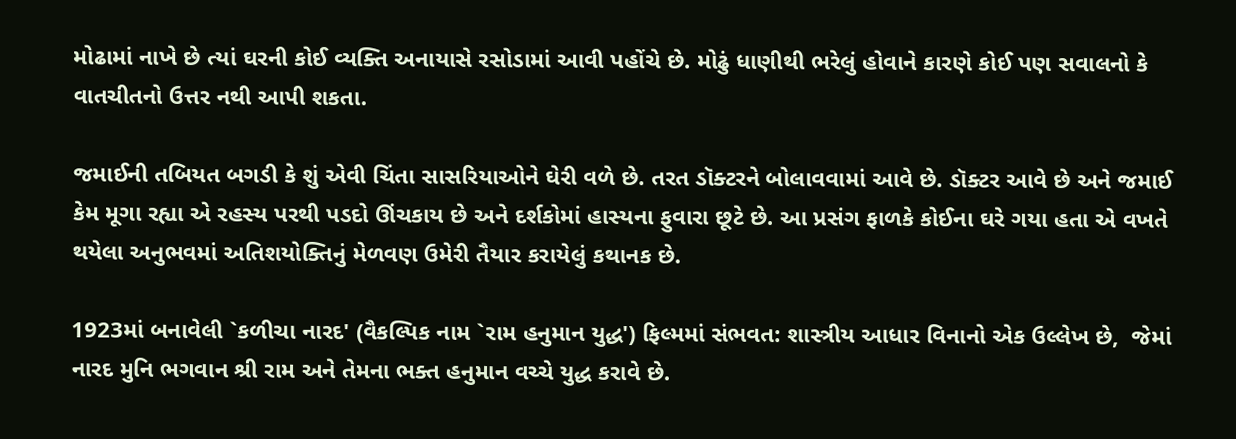મોઢામાં નાખે છે ત્યાં ઘરની કોઈ વ્યક્તિ અનાયાસે રસોડામાં આવી પહોંચે છે. મોઢું ધાણીથી ભરેલું હોવાને કારણે કોઈ પણ સવાલનો કે વાતચીતનો ઉત્તર નથી આપી શકતા.

જમાઈની તબિયત બગડી કે શું એવી ચિંતા સાસરિયાઓને ઘેરી વળે છે. તરત ડૉક્ટરને બોલાવવામાં આવે છે. ડૉક્ટર આવે છે અને જમાઈ કેમ મૂગા રહ્યા એ રહસ્ય પરથી પડદો ઊંચકાય છે અને દર્શકોમાં હાસ્યના ફુવારા છૂટે છે. આ પ્રસંગ ફાળકે કોઈના ઘરે ગયા હતા એ વખતે થયેલા અનુભવમાં અતિશયોક્તિનું મેળવણ ઉમેરી તૈયાર કરાયેલું કથાનક છે.

1923માં બનાવેલી `કળીચા નારદ' (વૈકલ્પિક નામ `રામ હનુમાન યુદ્ધ') ફિલ્મમાં સંભવત: શાસ્ત્રીય આધાર વિનાનો એક ઉલ્લેખ છે,  જેમાં નારદ મુનિ ભગવાન શ્રી રામ અને તેમના ભક્ત હનુમાન વચ્ચે યુદ્ધ કરાવે છે.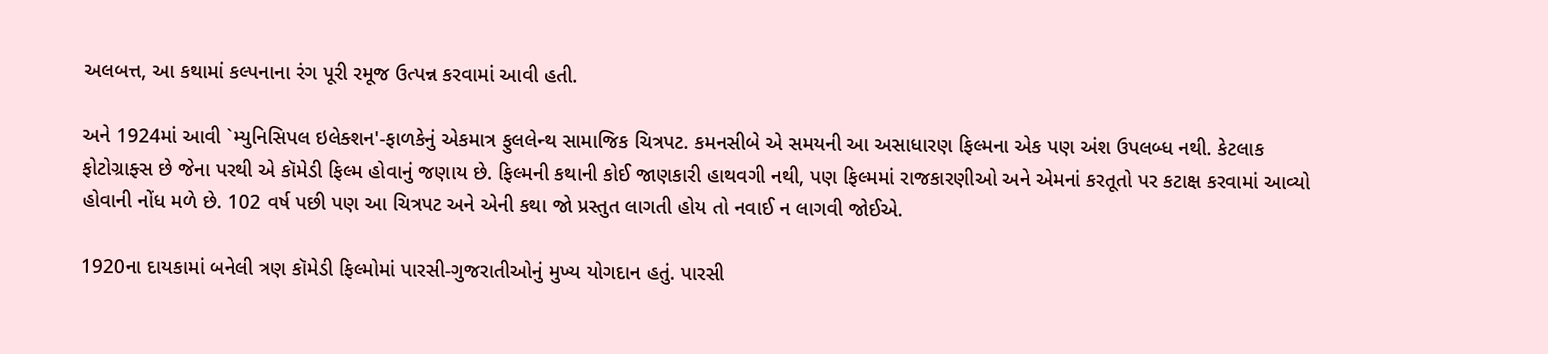અલબત્ત, આ કથામાં કલ્પનાના રંગ પૂરી રમૂજ ઉત્પન્ન કરવામાં આવી હતી.

અને 1924માં આવી `મ્યુનિસિપલ ઇલેક્શન'-ફાળકેનું એકમાત્ર ફુલલેન્થ સામાજિક ચિત્રપટ. કમનસીબે એ સમયની આ અસાધારણ ફિલ્મના એક પણ અંશ ઉપલબ્ધ નથી. કેટલાક ફોટોગ્રાફ્સ છે જેના પરથી એ કૉમેડી ફિલ્મ હોવાનું જણાય છે. ફિલ્મની કથાની કોઈ જાણકારી હાથવગી નથી, પણ ફિલ્મમાં રાજકારણીઓ અને એમનાં કરતૂતો પર કટાક્ષ કરવામાં આવ્યો હોવાની નોંધ મળે છે. 102 વર્ષ પછી પણ આ ચિત્રપટ અને એની કથા જો પ્રસ્તુત લાગતી હોય તો નવાઈ ન લાગવી જોઈએ.

1920ના દાયકામાં બનેલી ત્રણ કૉમેડી ફિલ્મોમાં પારસી-ગુજરાતીઓનું મુખ્ય યોગદાન હતું. પારસી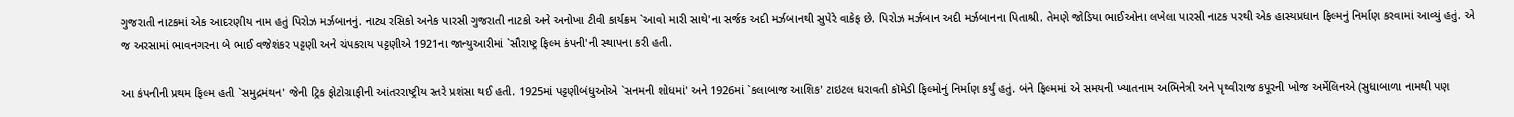ગુજરાતી નાટકમાં એક આદરણીય નામ હતું પિરોઝ મર્ઝબાનનું. નાટ્ય રસિકો અનેક પારસી ગુજરાતી નાટકો અને અનોખા ટીવી કાર્યક્રમ `આવો મારી સાથે'ના સર્જક અદી મર્ઝબાનથી સુપેરે વાકેફ છે. પિરોઝ મર્ઝબાન અદી મર્ઝબાનના પિતાશ્રી. તેમણે જોડિયા ભાઈઓના લખેલા પારસી નાટક પરથી એક હાસ્યપ્રધાન ફિલ્મનું નિર્માણ કરવામાં આવ્યું હતું. એ જ અરસામાં ભાવનગરના બે ભાઈ વજેશંકર પટ્ટણી અને ચંપકરાય પટ્ટણીએ 1921ના જાન્યુઆરીમાં `સૌરાષ્ટ્ર ફિલ્મ કંપની'ની સ્થાપના કરી હતી.

આ કંપનીની પ્રથમ ફિલ્મ હતી `સમુદ્રમંથન' જેની ટ્રિક ફોટોગ્રાફીની આંતરરાષ્ટ્રીય સ્તરે પ્રશંસા થઈ હતી. 1925માં પટ્ટણીબંધુઓએ `સનમની શોધમાં' અને 1926માં `કલાબાજ આશિક' ટાઇટલ ધરાવતી કૉમેડી ફિલ્મોનું નિર્માણ કર્યું હતું. બંને ફિલ્મમાં એ સમયની ખ્યાતનામ અભિનેત્રી અને પૃથ્વીરાજ કપૂરની ખોજ અર્મેલિનએ (સુધાબાળા નામથી પણ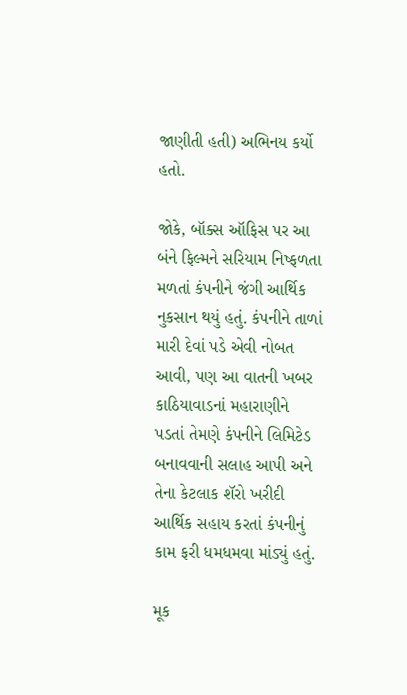જાણીતી હતી) અભિનય કર્યો હતો.

જોકે, બૉક્સ ઑફિસ પર આ બંને ફિલ્મને સરિયામ નિષ્ફળતા મળતાં કંપનીને જંગી આર્થિક નુકસાન થયું હતું. કંપનીને તાળાં મારી દેવાં પડે એવી નોબત આવી, પણ આ વાતની ખબર કાઠિયાવાડનાં મહારાણીને પડતાં તેમણે કંપનીને લિમિટેડ બનાવવાની સલાહ આપી અને તેના કેટલાક શૅરો ખરીદી આર્થિક સહાય કરતાં કંપનીનું કામ ફરી ધમધમવા માંડ્યું હતું.

મૂક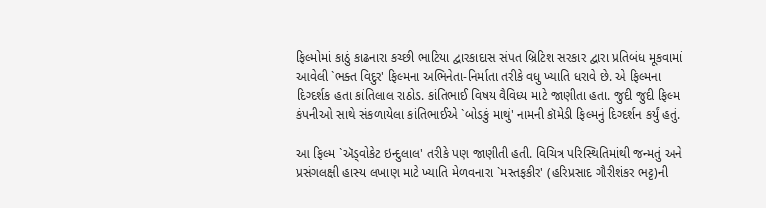ફિલ્મોમાં કાઠું કાઢનારા કચ્છી ભાટિયા દ્વારકાદાસ સંપત બ્રિટિશ સરકાર દ્વારા પ્રતિબંધ મૂકવામાં આવેલી `ભક્ત વિદુર' ફિલ્મના અભિનેતા-નિર્માતા તરીકે વધુ ખ્યાતિ ધરાવે છે. એ ફિલ્મના દિગ્દર્શક હતા કાંતિલાલ રાઠોડ. કાંતિભાઈ વિષય વૈવિધ્ય માટે જાણીતા હતા. જુદી જુદી ફિલ્મ કંપનીઓ સાથે સંકળાયેલા કાંતિભાઈએ `બોડકું માથું' નામની કૉમેડી ફિલ્મનું દિગ્દર્શન કર્યું હતું.

આ ફિલ્મ `ઍડ્વોકેટ ઇન્દુલાલ' તરીકે પણ જાણીતી હતી. વિચિત્ર પરિસ્થિતિમાંથી જન્મતું અને પ્રસંગલક્ષી હાસ્ય લખાણ માટે ખ્યાતિ મેળવનારા `મસ્તફકીર' (હરિપ્રસાદ ગૌરીશંકર ભટ્ટ)ની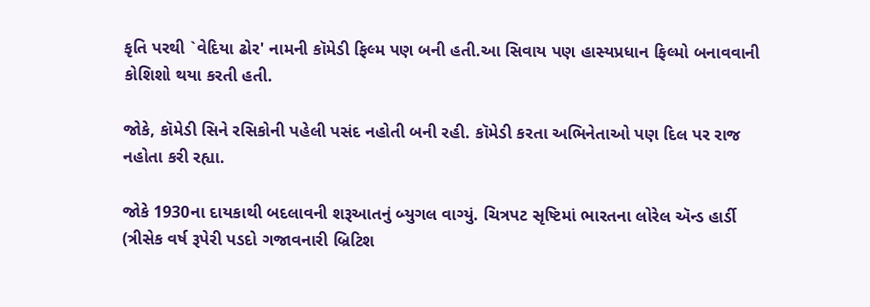કૃતિ પરથી `વેદિયા ઢોર' નામની કૉમેડી ફિલ્મ પણ બની હતી.આ સિવાય પણ હાસ્યપ્રધાન ફિલ્મો બનાવવાની કોશિશો થયા કરતી હતી.

જોકે, કૉમેડી સિને રસિકોની પહેલી પસંદ નહોતી બની રહી. કૉમેડી કરતા અભિનેતાઓ પણ દિલ પર રાજ નહોતા કરી રહ્યા.

જોકે 1930ના દાયકાથી બદલાવની શરૂઆતનું બ્યુગલ વાગ્યું. ચિત્રપટ સૃષ્ટિમાં ભારતના લોરેલ ઍન્ડ હાર્ડી (ત્રીસેક વર્ષ રૂપેરી પડદો ગજાવનારી બ્રિટિશ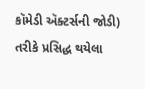કૉમેડી ઍક્ટર્સની જોડી) તરીકે પ્રસિદ્ધ થયેલા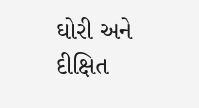ઘોરી અને દીક્ષિત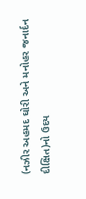(નઝીર અહમદ ઘોરી અને મનોહર જનાર્દન દીક્ષિત)નો ઉદય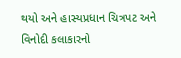થયો અને હાસ્યપ્રધાન ચિત્રપટ અને વિનોદી કલાકારનો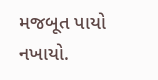મજબૂત પાયો નખાયો.